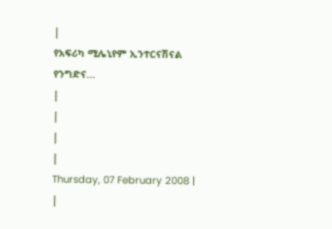|
የአፍሪካ ሚሌኒየም ኢንተርናሽናል የንግድና...
|
|
|
|
Thursday, 07 February 2008 |
|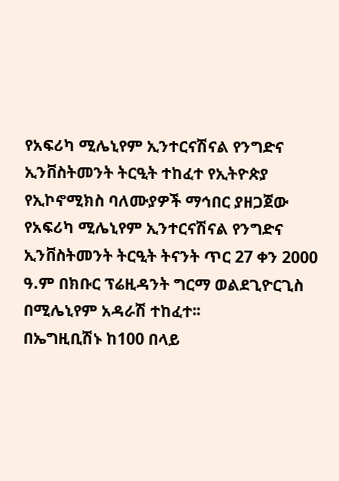የአፍሪካ ሚሌኒየም ኢንተርናሽናል የንግድና ኢንቨስትመንት ትርዒት ተከፈተ የኢትዮጵያ የኢኮኖሚክስ ባለሙያዎች ማኅበር ያዘጋጀው የአፍሪካ ሚሌኒየም ኢንተርናሽናል የንግድና ኢንቨስትመንት ትርዒት ትናንት ጥር 27 ቀን 2000 ዓ.ም በክቡር ፕሬዚዳንት ግርማ ወልደጊዮርጊስ በሚሌኒየም አዳራሽ ተከፈተ፡፡
በኤግዚቢሽኑ ከ100 በላይ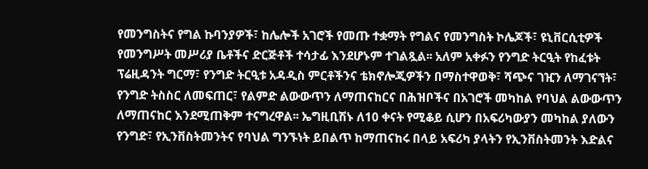የመንግስትና የግል ኩባንያዎች፣ ከሌሎች አገሮች የመጡ ተቋማት የግልና የመንግስት ኮሌጆች፣ ዩኒቨርሲቲዎች የመንግሥት መሥሪያ ቤቶችና ድርጅቶች ተሳታፊ እንደሆኑም ተገልጿል፡፡ አለም አቀፉን የንግድ ትርዒት የከፈቱት ፕሬዚዳንት ግርማ፣ የንግድ ትርዒቱ አዳዲስ ምርቶችንና ቴክኖሎጂዎችን በማስተዋወቅ፣ ሻጭና ገዢን ለማገናኘት፣ የንግድ ትስስር ለመፍጠር፣ የልምድ ልውውጥን ለማጠናከርና በሕዝቦችና በአገሮች መካከል የባህል ልውውጥን ለማጠናከር እንደሚጠቅም ተናግረዋል፡፡ ኤግዚቢሽኑ ለ10 ቀናት የሚቆይ ሲሆን በአፍሪካውያን መካከል ያለውን የንግድ፣ የኢንቨስትመንትና የባህል ግንኙነት ይበልጥ ከማጠናከሩ በላይ አፍሪካ ያላትን የኢንቨስትመንት እድልና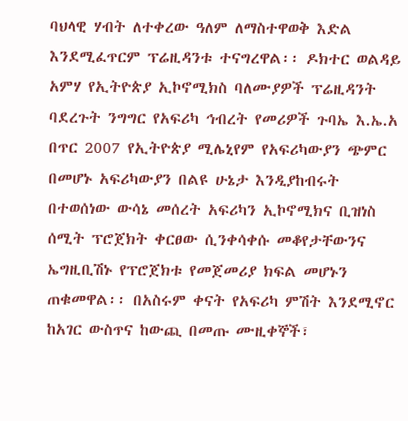ባህላዊ ሃብት ለተቀረው ዓለም ለማስተዋወቅ እድል እንደሚፈጥርም ፕሬዚዳንቱ ተናግረዋል፡፡ ዶክተር ወልዳይ አምሃ የኢትዮጵያ ኢኮኖሚክስ ባለሙያዎች ፕሬዚዳንት ባደረጉት ንግግር የአፍሪካ ኅብረት የመሪዎች ጉባኤ እ.ኤ.አ በጥር 2007 የኢትዮጵያ ሚሌኒየም የአፍሪካውያን ጭምር በመሆኑ አፍሪካውያን በልዩ ሁኔታ እንዲያከብሩት በተወሰነው ውሳኔ መሰረት አፍሪካን ኢኮኖሚክና ቢዝነስ ሰሚት ፕሮጀክት ቀርፀው ሲንቀሳቀሱ መቆየታቸውንና ኤግዚቢሽኑ የፕሮጀክቱ የመጀመሪያ ክፍል መሆኑን ጠቁመዋል፡፡ በአስሩም ቀናት የአፍሪካ ምሽት እንደሚኖር ከአገር ውስጥና ከውጪ በመጡ ሙዚቀኞች፣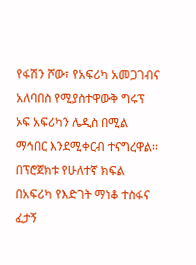የፋሽን ሾው፣ የአፍሪካ አመጋገብና አለባበስ የሚያስተዋውቅ ግሩፕ ኦፍ አፍሪካን ሌዲስ በሚል ማኅበር እንደሚቀርብ ተናግረዋል፡፡ በፕሮጀክቱ የሁለተኛ ክፍል በአፍሪካ የእድገት ማነቆ ተስፋና ፈታኝ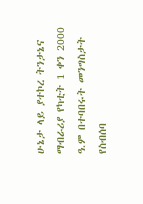ሁኔታ ላይ ያተኮረ ትንታኔና ማብራሪያ የካቲት 1 ቀን 2000 ዓ.ም በተባበሩት መንግስታት የስብሰባ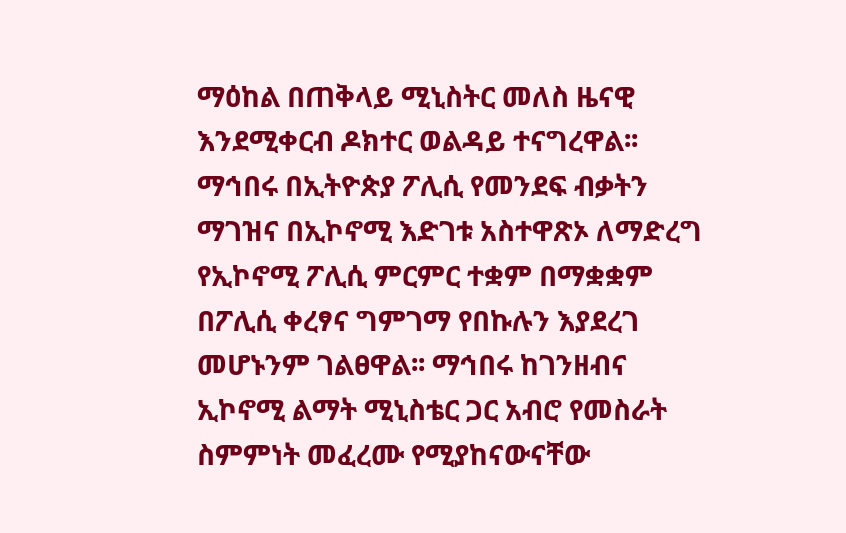ማዕከል በጠቅላይ ሚኒስትር መለስ ዜናዊ እንደሚቀርብ ዶክተር ወልዳይ ተናግረዋል፡፡ ማኅበሩ በኢትዮጵያ ፖሊሲ የመንደፍ ብቃትን ማገዝና በኢኮኖሚ እድገቱ አስተዋጽኦ ለማድረግ የኢኮኖሚ ፖሊሲ ምርምር ተቋም በማቋቋም በፖሊሲ ቀረፃና ግምገማ የበኩሉን እያደረገ መሆኑንም ገልፀዋል፡፡ ማኅበሩ ከገንዘብና ኢኮኖሚ ልማት ሚኒስቴር ጋር አብሮ የመስራት ስምምነት መፈረሙ የሚያከናውናቸው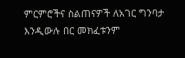ምርምሮችና ስልጠናዎች ለአገር ግንባታ እንዲውሉ በር መክፈቱንም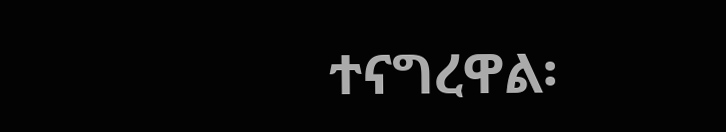ተናግረዋል፡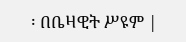፡ በቤዛዊት ሥዩም |